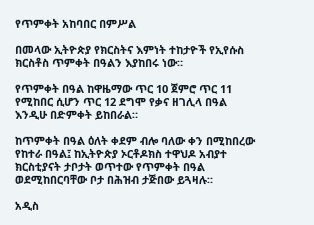የጥምቀት አከባበር በምሥል

በመላው ኢትዮጵያ የክርስትና እምነት ተከታዮች የኢየሱስ ክርስቶስ ጥምቀት በዓልን እያከበሩ ነው።

የጥምቀት በዓል ከዋዜማው ጥር 10 ጀምሮ ጥር 11 የሚከበር ሲሆን ጥር 12 ደግሞ የቃና ዘገሊላ በዓል እንዲሁ በድምቀት ይከበራል።

ከጥምቀት በዓል ዕለት ቀደም ብሎ ባለው ቀን በሚከበረው የከተራ በዓል፤ ከኢትዮጵያ ኦርቶዶክስ ተዋህዶ አብያተ ክርስቲያናት ታቦታት ወጥተው የጥምቀት በዓል ወደሚከበርባቸው ቦታ በሕዝብ ታጅበው ይጓዛሉ።

አዲስ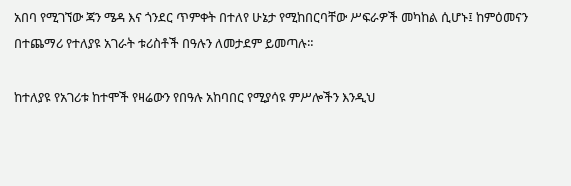አበባ የሚገኘው ጃን ሜዳ እና ጎንደር ጥምቀት በተለየ ሁኔታ የሚከበርባቸው ሥፍራዎች መካከል ሲሆኑ፤ ከምዕመናን በተጨማሪ የተለያዩ አገራት ቱሪስቶች በዓሉን ለመታደም ይመጣሉ።

ከተለያዩ የአገሪቱ ከተሞች የዛሬውን የበዓሉ አከባበር የሚያሳዩ ምሥሎችን እንዲህ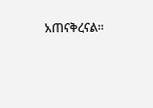አጠናቅረናል።